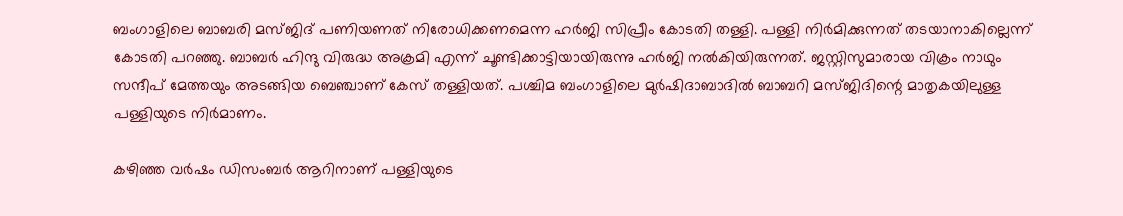ബംഗാളിലെ ബാബരി മസ്ജിദ് പണിയണത് നിരോധിക്കണമെന്ന ഹർജി സിപ്രീം കോടതി തള്ളി. പള്ളി നിര്‍മിക്കുന്നത് തടയാനാകില്ലെന്ന് കോടതി പറഞ്ഞു. ബാബര്‍ ഹിന്ദു വിരുദ്ധ അക്രമി എന്ന് ചൂണ്ടിക്കാട്ടിയായിരുന്നു ഹര്‍ജി നൽകിയിരുന്നത്. ജസ്റ്റിസുമാരായ വിക്രം നാഥും സന്ദീപ് മേത്തയും അടങ്ങിയ ബെഞ്ചാണ് കേസ് തള്ളിയത്. പശ്ചിമ ബംഗാളിലെ മുർഷിദാബാദിൽ ബാബറി മസ്ജിദിന്റെ മാതൃകയിലുള്ള പള്ളിയുടെ നി‌ർമാണം.

കഴിഞ്ഞ വർഷം ഡിസംബർ ആറിനാണ് പള്ളിയുടെ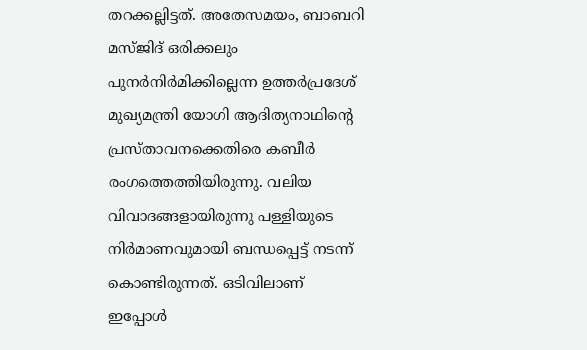തറക്കല്ലിട്ടത്. അതേസമയം, ബാബറി മസ്ജിദ് ഒരിക്കലും പുനർനിർമിക്കില്ലെന്ന ഉത്തർപ്രദേശ് മുഖ്യമന്ത്രി യോഗി ആദിത്യനാഥിന്റെ പ്രസ്താവനക്കെതിരെ കബീർ രംഗത്തെത്തിയിരുന്നു. വലിയ വിവാദങ്ങളായിരുന്നു പള്ളിയുടെ നിർമാണവുമായി ബന്ധപ്പെട്ട് നടന്ന് കൊണ്ടിരുന്നത്. ഒടിവിലാണ് ഇപ്പോൾ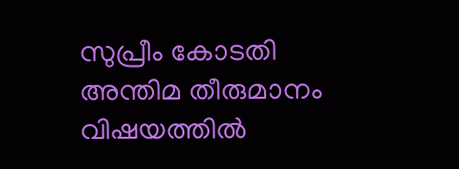സുപ്രീം കോടതി അന്തിമ തീരുമാനം വിഷയത്തിൽ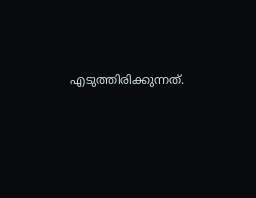എടുത്തിരിക്കുന്നത്.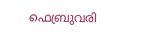ഫെബ്രുവരി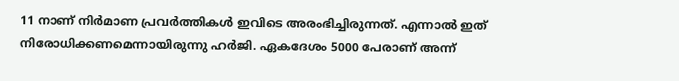11 നാണ് നിർമാണ പ്രവർത്തികൾ ഇവിടെ അരംഭിച്ചിരുന്നത്. എന്നാൽ ഇത് നിരോധിക്കണമെന്നായിരുന്നു ഹർജി. ഏകദേശം 5000 പേരാണ് അന്ന്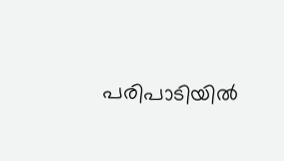പരിപാടിയിൽ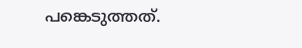പങ്കെടുത്തത്.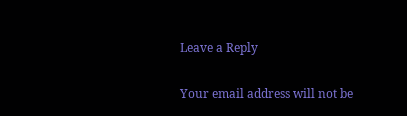Leave a Reply

Your email address will not be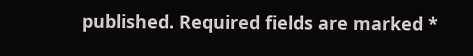published. Required fields are marked *